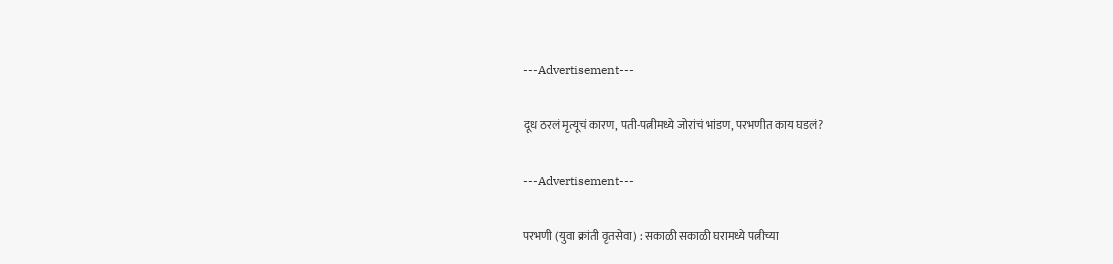---Advertisement---

दूध ठरलं मृत्यूचं कारण, पती-पत्नीमध्ये जोरांचं भांडण, परभणीत काय घडलं?

---Advertisement---

परभणी (युवा क्रांती वृतसेवा) : सकाळी सकाळी घरामध्ये पत्नीच्या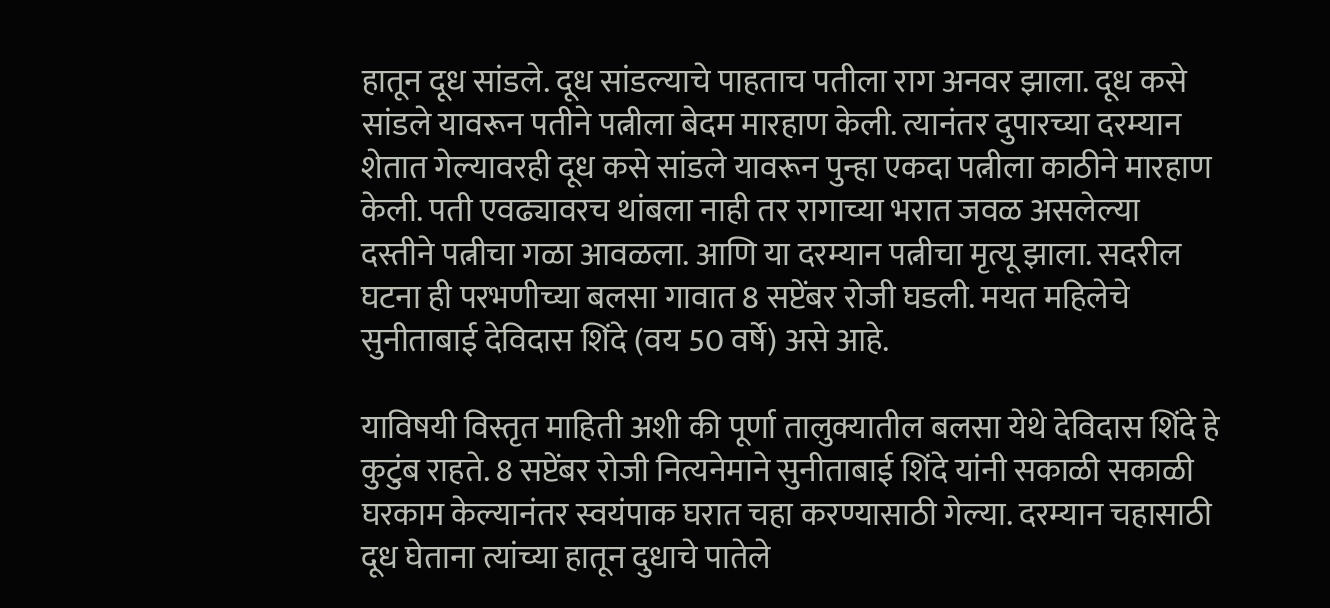हातून दूध सांडले. दूध सांडल्याचे पाहताच पतीला राग अनवर झाला. दूध कसे सांडले यावरून पतीने पत्नीला बेदम मारहाण केली. त्यानंतर दुपारच्या दरम्यान शेतात गेल्यावरही दूध कसे सांडले यावरून पुन्हा एकदा पत्नीला काठीने मारहाण केली. पती एवढ्यावरच थांबला नाही तर रागाच्या भरात जवळ असलेल्या दस्तीने पत्नीचा गळा आवळला. आणि या दरम्यान पत्नीचा मृत्यू झाला. सदरील घटना ही परभणीच्या बलसा गावात 8 सप्टेंबर रोजी घडली. मयत महिलेचे सुनीताबाई देविदास शिंदे (वय 50 वर्षे) असे आहे.

याविषयी विस्तृत माहिती अशी की पूर्णा तालुक्यातील बलसा येथे देविदास शिंदे हे कुटुंब राहते. 8 सप्टेंबर रोजी नित्यनेमाने सुनीताबाई शिंदे यांनी सकाळी सकाळी घरकाम केल्यानंतर स्वयंपाक घरात चहा करण्यासाठी गेल्या. दरम्यान चहासाठी दूध घेताना त्यांच्या हातून दुधाचे पातेले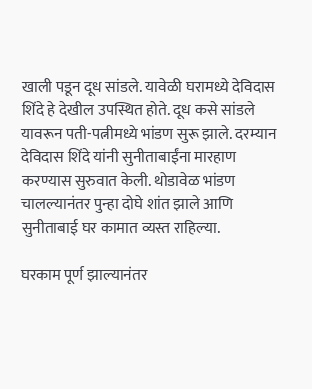खाली पडून दूध सांडले. यावेळी घरामध्ये देविदास शिंदे हे देखील उपस्थित होते. दूध कसे सांडले यावरून पती-पत्नीमध्ये भांडण सुरू झाले. दरम्यान देविदास शिंदे यांनी सुनीताबाईंना मारहाण करण्यास सुरुवात केली. थोडावेळ भांडण चालल्यानंतर पुन्हा दोघे शांत झाले आणि सुनीताबाई घर कामात व्यस्त राहिल्या.

घरकाम पूर्ण झाल्यानंतर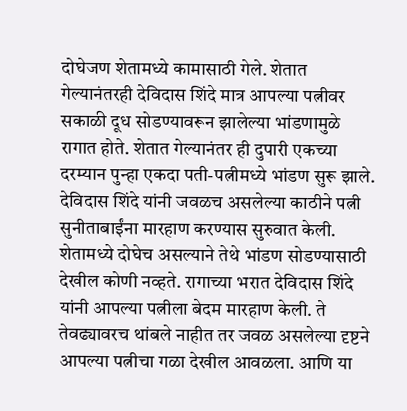दोघेजण शेतामध्ये कामासाठी गेले. शेतात गेल्यानंतरही देविदास शिंदे मात्र आपल्या पत्नीवर सकाळी दूध सोडण्यावरून झालेल्या भांडणामुळे रागात होते. शेतात गेल्यानंतर ही दुपारी एकच्या दरम्यान पुन्हा एकदा पती-पत्नीमध्ये भांडण सुरू झाले. देविदास शिंदे यांनी जवळच असलेल्या काठीने पत्नी सुनीताबाईंना मारहाण करण्यास सुरुवात केली. शेतामध्ये दोघेच असल्याने तेथे भांडण सोडण्यासाठी देखील कोणी नव्हते. रागाच्या भरात देविदास शिंदे यांनी आपल्या पत्नीला बेदम मारहाण केली. ते तेवढ्यावरच थांबले नाहीत तर जवळ असलेल्या दृष्टने आपल्या पत्नीचा गळा देखील आवळला. आणि या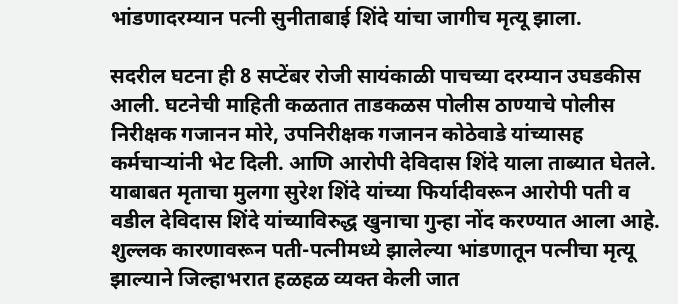भांडणादरम्यान पत्नी सुनीताबाई शिंदे यांचा जागीच मृत्यू झाला.

सदरील घटना ही 8 सप्टेंबर रोजी सायंकाळी पाचच्या दरम्यान उघडकीस आली. घटनेची माहिती कळतात ताडकळस पोलीस ठाण्याचे पोलीस निरीक्षक गजानन मोरे, उपनिरीक्षक गजानन कोठेवाडे यांच्यासह कर्मचाऱ्यांनी भेट दिली. आणि आरोपी देविदास शिंदे याला ताब्यात घेतले. याबाबत मृताचा मुलगा सुरेश शिंदे यांच्या फिर्यादीवरून आरोपी पती व वडील देविदास शिंदे यांच्याविरुद्ध खुनाचा गुन्हा नोंद करण्यात आला आहे. शुल्लक कारणावरून पती-पत्नीमध्ये झालेल्या भांडणातून पत्नीचा मृत्यू झाल्याने जिल्हाभरात हळहळ व्यक्त केली जात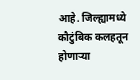आहे. जिल्ह्यामध्ये कौटुंबिक कलहतून होणाऱ्या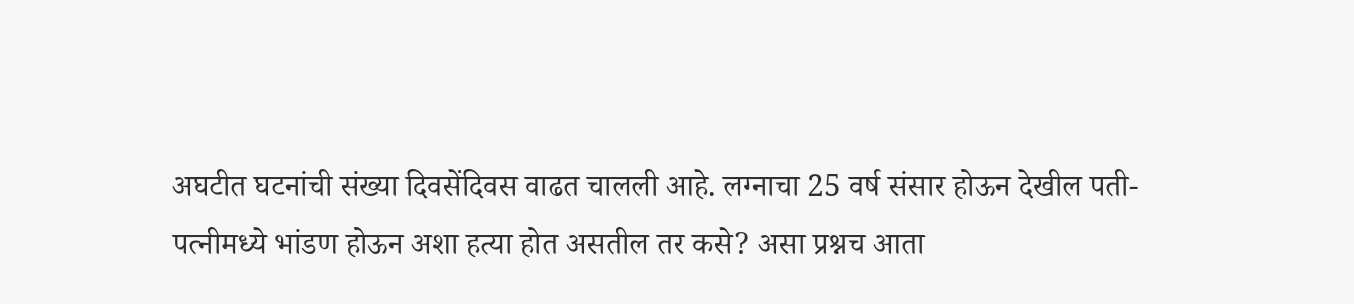अघटीत घटनांची संख्या दिवसेंदिवस वाढत चालली आहे. लग्नाचा 25 वर्ष संसार होऊन देखील पती-पत्नीमध्ये भांडण होऊन अशा हत्या होत असतील तर कसे? असा प्रश्नच आता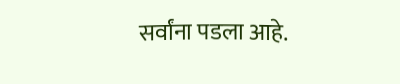सर्वांना पडला आहे.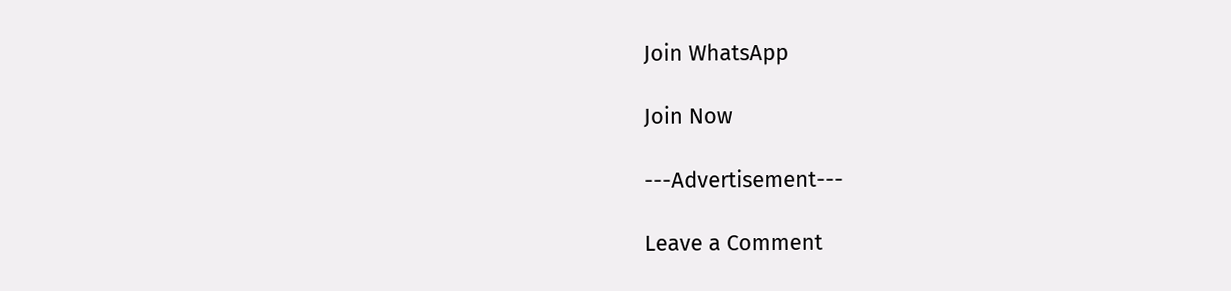Join WhatsApp

Join Now

---Advertisement---

Leave a Comment